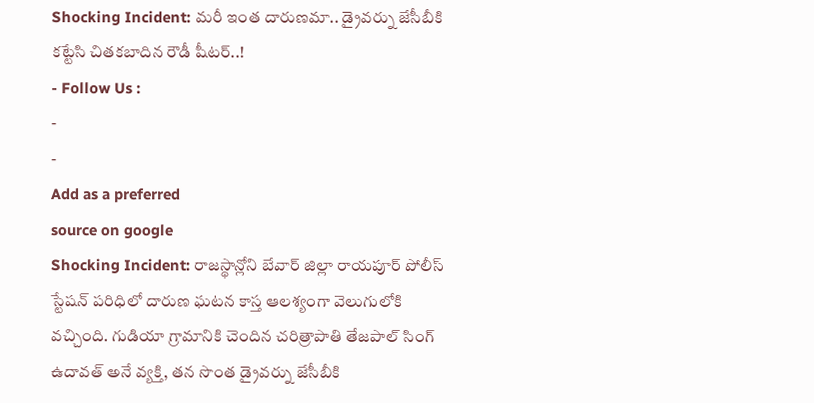Shocking Incident: మరీ ఇంత దారుణమా.. డ్రైవర్ను జేసీబీకి కట్టేసి చితకబాదిన రౌడీ షీటర్..!
- Follow Us :
-
-
Add as a preferred
source on google
Shocking Incident: రాజస్థాన్లోని బేవార్ జిల్లా రాయపూర్ పోలీస్ స్టేషన్ పరిధిలో దారుణ ఘటన కాస్త ఆలశ్యంగా వెలుగులోకి వచ్చింది. గుడియా గ్రామానికి చెందిన చరిత్రాపాతి తేజపాల్ సింగ్ ఉదావత్ అనే వ్యక్తి, తన సొంత డ్రైవర్ను జేసీబీకి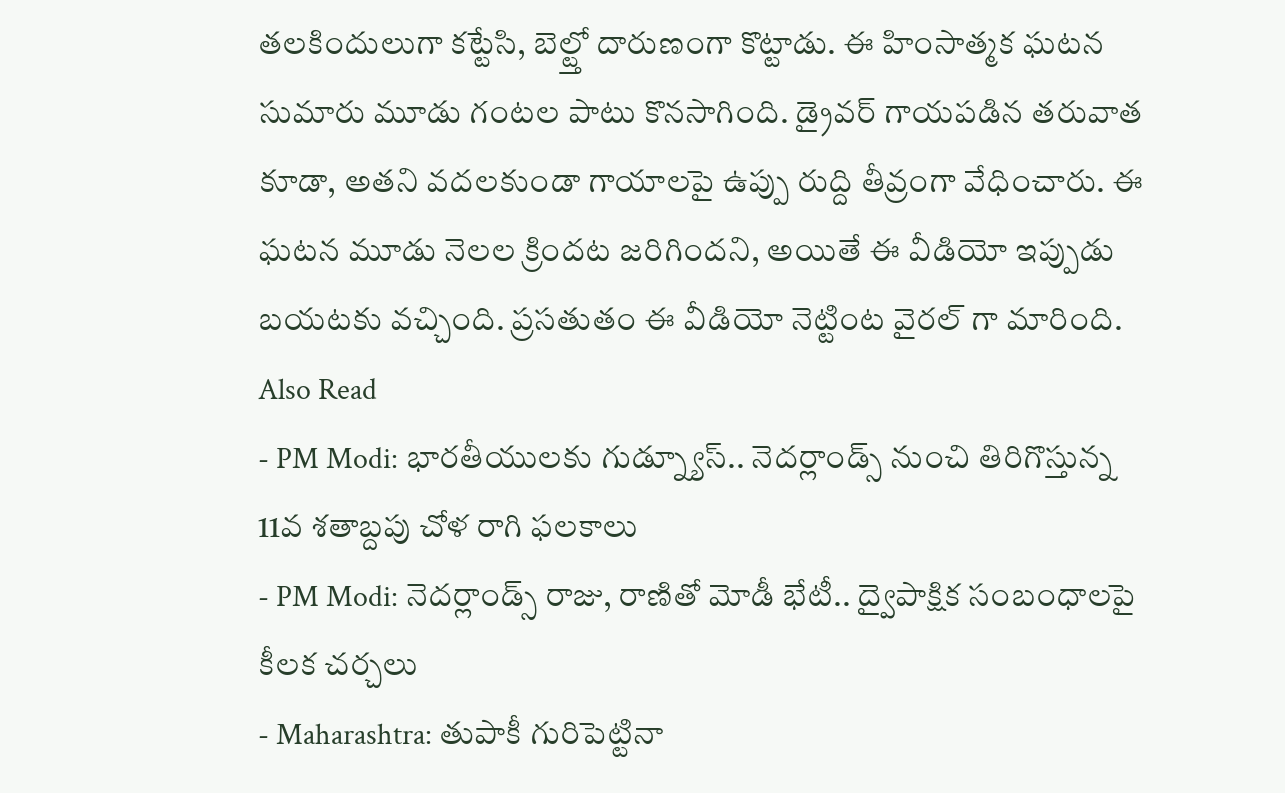తలకిందులుగా కట్టేసి, బెల్ట్తో దారుణంగా కొట్టాడు. ఈ హింసాత్మక ఘటన సుమారు మూడు గంటల పాటు కొనసాగింది. డ్రైవర్ గాయపడిన తరువాత కూడా, అతని వదలకుండా గాయాలపై ఉప్పు రుద్ది తీవ్రంగా వేధించారు. ఈ ఘటన మూడు నెలల క్రిందట జరిగిందని, అయితే ఈ వీడియో ఇప్పుడు బయటకు వచ్చింది. ప్రసతుతం ఈ వీడియో నెట్టింట వైరల్ గా మారింది.
Also Read
- PM Modi: భారతీయులకు గుడ్న్యూస్.. నెదర్లాండ్స్ నుంచి తిరిగొస్తున్న 11వ శతాబ్దపు చోళ రాగి ఫలకాలు
- PM Modi: నెదర్లాండ్స్ రాజు, రాణితో మోడీ భేటీ.. ద్వైపాక్షిక సంబంధాలపై కీలక చర్చలు
- Maharashtra: తుపాకీ గురిపెట్టినా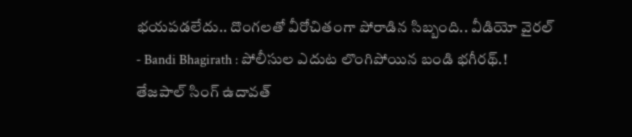భయపడలేదు.. దొంగలతో వీరోచితంగా పోరాడిన సిబ్బంది.. వీడియో వైరల్
- Bandi Bhagirath : పోలీసుల ఎదుట లొంగిపోయిన బండి భగీరథ్.!
తేజపాల్ సింగ్ ఉదావత్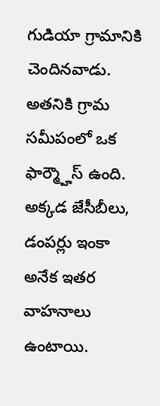గుడియా గ్రామానికి చెందినవాడు. అతనికి గ్రామ సమీపంలో ఒక ఫార్మ్హౌస్ ఉంది. అక్కడ జేసీబీలు, డంపర్లు ఇంకా అనేక ఇతర వాహనాలు ఉంటాయి.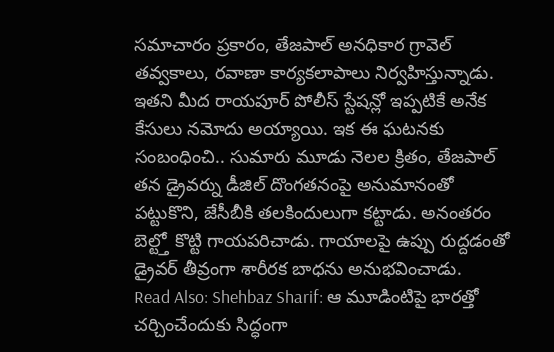సమాచారం ప్రకారం, తేజపాల్ అనధికార గ్రావెల్ తవ్వకాలు, రవాణా కార్యకలాపాలు నిర్వహిస్తున్నాడు. ఇతని మీద రాయపూర్ పోలీస్ స్టేషన్లో ఇప్పటికే అనేక కేసులు నమోదు అయ్యాయి. ఇక ఈ ఘటనకు సంబంధించి.. సుమారు మూడు నెలల క్రితం, తేజపాల్ తన డ్రైవర్ను డీజిల్ దొంగతనంపై అనుమానంతో పట్టుకొని, జేసీబీకి తలకిందులుగా కట్టాడు. అనంతరం బెల్ట్తో కొట్టి గాయపరిచాడు. గాయాలపై ఉప్పు రుద్దడంతో డ్రైవర్ తీవ్రంగా శారీరక బాధను అనుభవించాడు.
Read Also: Shehbaz Sharif: ఆ మూడింటిపై భారత్తో చర్చించేందుకు సిద్ధంగా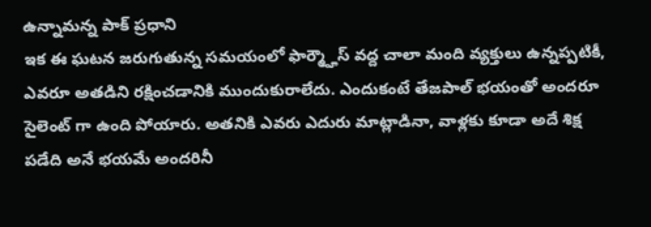ఉన్నామన్న పాక్ ప్రధాని
ఇక ఈ ఘటన జరుగుతున్న సమయంలో ఫార్మ్హౌస్ వద్ద చాలా మంది వ్యక్తులు ఉన్నప్పటికీ, ఎవరూ అతడిని రక్షించడానికి ముందుకురాలేదు. ఎందుకంటే తేజపాల్ భయంతో అందరూ సైలెంట్ గా ఉంది పోయారు. అతనికి ఎవరు ఎదురు మాట్లాడినా, వాళ్లకు కూడా అదే శిక్ష పడేది అనే భయమే అందరినీ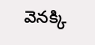వెనక్కి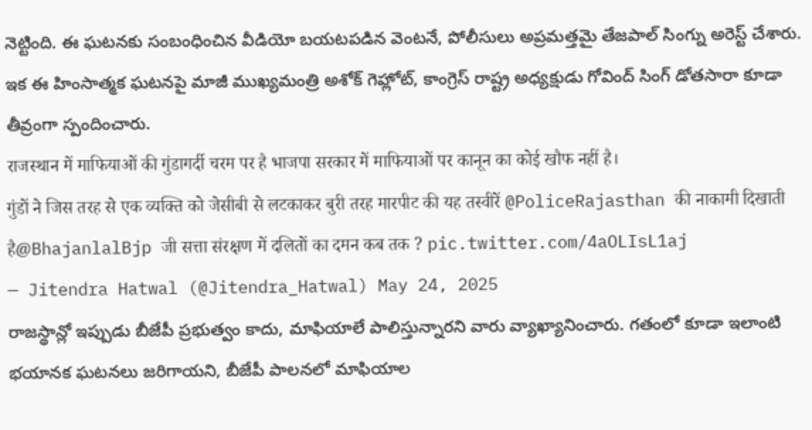నెట్టింది. ఈ ఘటనకు సంబంధించిన వీడియో బయటపడిన వెంటనే, పోలీసులు అప్రమత్తమై తేజపాల్ సింగ్ను అరెస్ట్ చేశారు. ఇక ఈ హింసాత్మక ఘటనపై మాజీ ముఖ్యమంత్రి అశోక్ గెహ్లోట్, కాంగ్రెస్ రాష్ట్ర అధ్యక్షుడు గోవింద్ సింగ్ డోతసారా కూడా తీవ్రంగా స్పందించారు.
राजस्थान में माफियाओं की गुंडागर्दी चरम पर है भाजपा सरकार में माफियाओं पर कानून का कोई खौफ नहीं है।
गुंडों ने जिस तरह से एक व्यक्ति को जेसीबी से लटकाकर बुरी तरह मारपीट की यह तस्वीरें @PoliceRajasthan की नाकामी दिखाती है@BhajanlalBjp जी सत्ता संरक्षण में दलितों का दमन कब तक ? pic.twitter.com/4aOLIsL1aj
— Jitendra Hatwal (@Jitendra_Hatwal) May 24, 2025
రాజస్థాన్లో ఇప్పుడు బీజేపీ ప్రభుత్వం కాదు, మాఫియాలే పాలిస్తున్నారని వారు వ్యాఖ్యానించారు. గతంలో కూడా ఇలాంటి భయానక ఘటనలు జరిగాయని, బీజేపీ పాలనలో మాఫియాల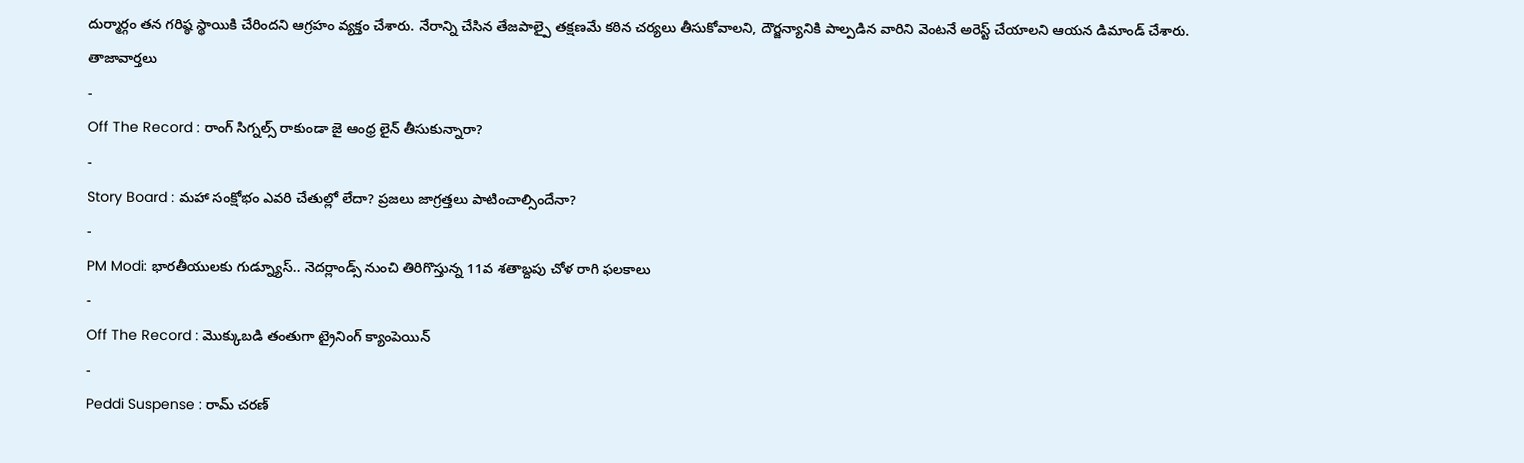దుర్మార్గం తన గరిష్ఠ స్థాయికి చేరిందని ఆగ్రహం వ్యక్తం చేశారు. నేరాన్ని చేసిన తేజపాల్పై తక్షణమే కఠిన చర్యలు తీసుకోవాలని, దౌర్జన్యానికి పాల్పడిన వారిని వెంటనే అరెస్ట్ చేయాలని ఆయన డిమాండ్ చేశారు.
తాజావార్తలు
-
Off The Record : రాంగ్ సిగ్నల్స్ రాకుండా జై ఆంధ్ర లైన్ తీసుకున్నారా?
-
Story Board : మహా సంక్షోభం ఎవరి చేతుల్లో లేదా? ప్రజలు జాగ్రత్తలు పాటించాల్సిందేనా?
-
PM Modi: భారతీయులకు గుడ్న్యూస్.. నెదర్లాండ్స్ నుంచి తిరిగొస్తున్న 11వ శతాబ్దపు చోళ రాగి ఫలకాలు
-
Off The Record : మొక్కుబడి తంతుగా ట్రైనింగ్ క్యాంపెయిన్
-
Peddi Suspense : రామ్ చరణ్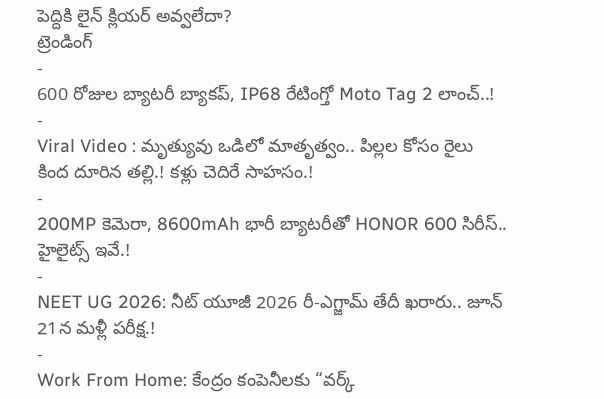పెద్దికి లైన్ క్లియర్ అవ్వలేదా?
ట్రెండింగ్
-
600 రోజుల బ్యాటరీ బ్యాకప్, IP68 రేటింగ్తో Moto Tag 2 లాంచ్..!
-
Viral Video : మృత్యువు ఒడిలో మాతృత్వం.. పిల్లల కోసం రైలు కింద దూరిన తల్లి.! కళ్లు చెదిరే సాహసం.!
-
200MP కెమెరా, 8600mAh భారీ బ్యాటరీతో HONOR 600 సిరీస్.. హైలైట్స్ ఇవే.!
-
NEET UG 2026: నీట్ యూజీ 2026 రీ-ఎగ్జామ్ తేదీ ఖరారు.. జూన్ 21న మళ్లీ పరీక్ష.!
-
Work From Home: కేంద్రం కంపెనీలకు “వర్క్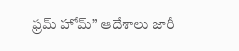ఫ్రమ్ హోమ్” ఆదేశాలు జారీ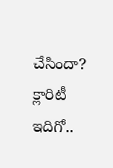చేసిందా? క్లారిటీ ఇదిగో..